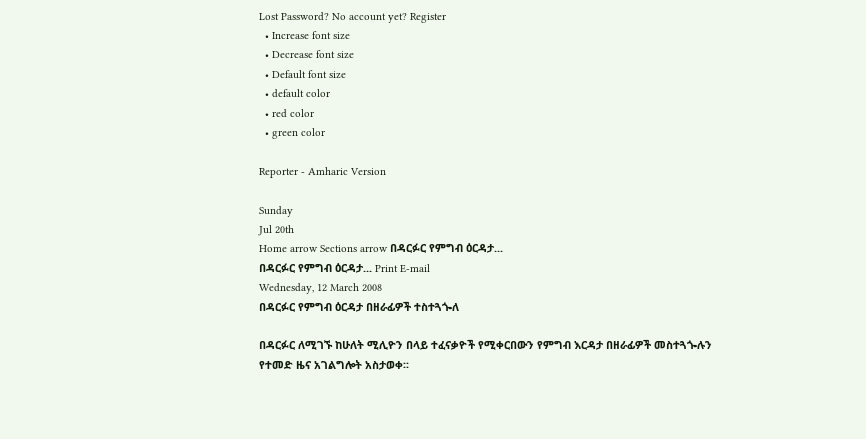Lost Password? No account yet? Register
  • Increase font size
  • Decrease font size
  • Default font size
  • default color
  • red color
  • green color

Reporter - Amharic Version

Sunday
Jul 20th
Home arrow Sections arrow በዳርፉር የምግብ ዕርዳታ...
በዳርፉር የምግብ ዕርዳታ... Print E-mail
Wednesday, 12 March 2008
በዳርፉር የምግብ ዕርዳታ በዘራፊዎች ተስተጓጐለ

በዳርፉር ለሚገኙ ከሁለት ሚሊዮን በላይ ተፈናቃዮች የሚቀርበውን የምግብ እርዳታ በዘራፊዎች መስተጓጐሉን የተመድ ዜና አገልግሎት አስታወቀ፡፡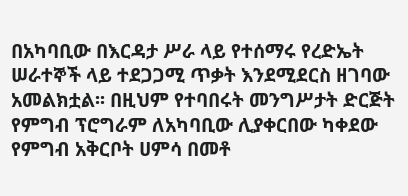በአካባቢው በእርዳታ ሥራ ላይ የተሰማሩ የረድኤት ሠራተኞች ላይ ተደጋጋሚ ጥቃት እንደሚደርስ ዘገባው አመልክቷል፡፡ በዚህም የተባበሩት መንግሥታት ድርጅት የምግብ ፕሮግራም ለአካባቢው ሊያቀርበው ካቀደው የምግብ አቅርቦት ሀምሳ በመቶ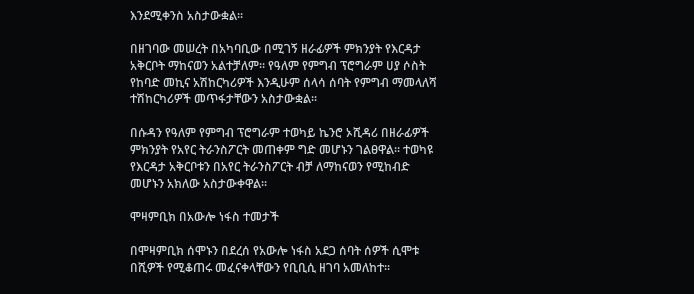እንደሚቀንስ አስታውቋል፡፡

በዘገባው መሠረት በአካባቢው በሚገኝ ዘራፊዎች ምክንያት የእርዳታ አቅርቦት ማከናወን አልተቻለም፡፡ የዓለም የምግብ ፕሮግራም ሀያ ሶስት የከባድ መኪና አሽከርካሪዎች እንዲሁም ሰላሳ ሰባት የምግብ ማመላለሻ ተሽከርካሪዎች መጥፋታቸውን አስታውቋል፡፡

በሱዳን የዓለም የምግብ ፕሮግራም ተወካይ ኬንሮ ኦሺዳሪ በዘራፊዎች ምክንያት የአየር ትራንስፖርት መጠቀም ግድ መሆኑን ገልፀዋል፡፡ ተወካዩ የእርዳታ አቅርቦቱን በአየር ትራንስፖርት ብቻ ለማከናወን የሚከብድ መሆኑን አክለው አስታውቀዋል፡፡

ሞዛምቢክ በአውሎ ነፋስ ተመታች

በሞዛምቢክ ሰሞኑን በደረሰ የአውሎ ነፋስ አደጋ ሰባት ሰዎች ሲሞቱ በሺዎች የሚቆጠሩ መፈናቀላቸውን የቢቢሲ ዘገባ አመለከተ፡፡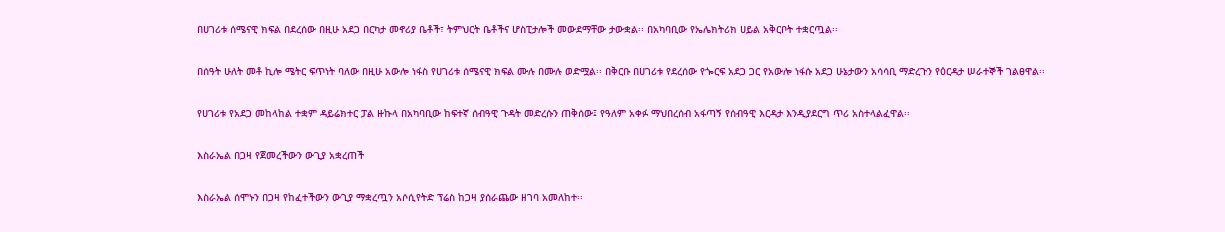በሀገሪቱ ሰሜናዊ ክፍል በደረሰው በዚሁ አደጋ በርካታ መኖሪያ ቤቶች፣ ትምህርት ቤቶችና ሆስፒታሎች መውደማቸው ታውቋል፡፡ በአካባቢው የኤሌክትሪክ ሀይል አቅርቦት ተቋርጧል፡፡

በሰዓት ሁለት መቶ ኪሎ ሜትር ፍጥነት ባለው በዚሁ አውሎ ነፋስ የሀገሪቱ ሰሜናዊ ክፍል ሙሉ በሙሉ ወድሟል፡፡ በቅርቡ በሀገሪቱ የደረሰው የጐርፍ አደጋ ጋር የአውሎ ነፋሱ አደጋ ሁኔታውን አሳሳቢ ማድረጉን የዕርዳታ ሠራተኞች ገልፀዋል፡፡

የሀገሪቱ የአደጋ መከላከል ተቋም ዳይሬክተር ፓል ዙኩላ በአካባቢው ከፍተኛ ሰብዓዊ ጉዳት መድረሱን ጠቅሰው፤ የዓለም አቀፉ ማህበረሰብ አፋጣኝ የሰብዓዊ እርዳታ እንዲያደርግ ጥሪ አስተላልፈዋል፡፡

እስራኤል በጋዛ የጀመረችውን ውጊያ አቋረጠች

እስራኤል ሰሞኑን በጋዛ የከፈተችውን ውጊያ ማቋረጧን አሶሲየትድ ፕሬስ ከጋዛ ያሰራጨው ዘገባ አመለከተ፡፡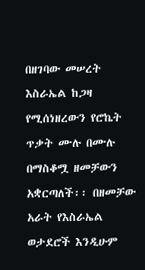በዘገባው መሠረት እስራኤል ከጋዛ የሚሰነዘረውን የሮኬት ጥቃት ሙሉ በሙሉ በማስቆሟ ዘመቻውን አቋርጣለች፡፡ በዘመቻው አራት የእስራኤል ወታደሮች እንዲሁም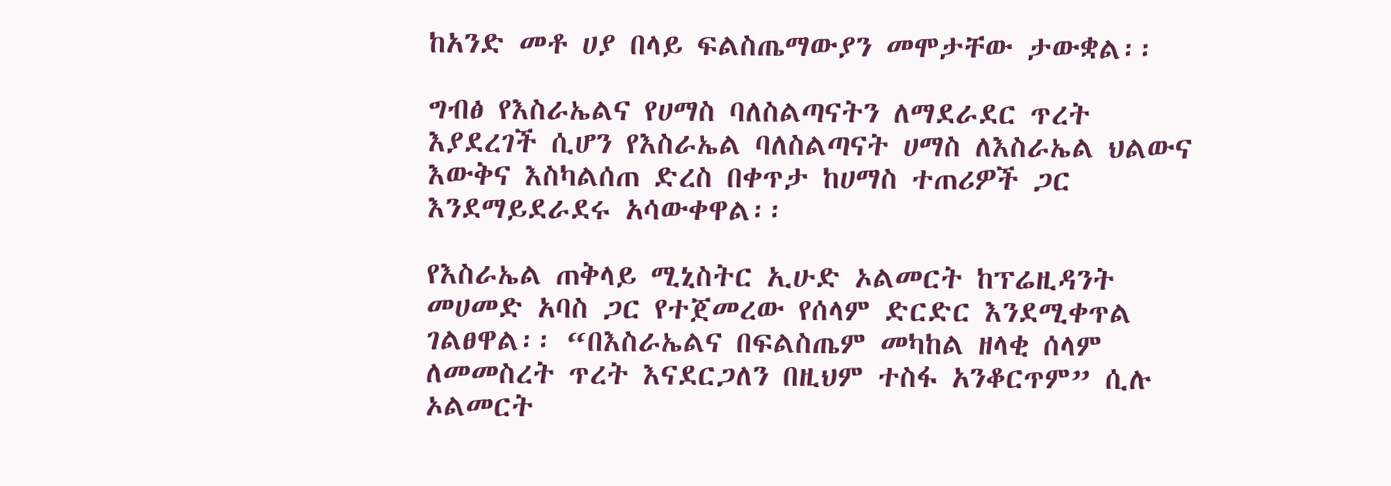ከአንድ መቶ ሀያ በላይ ፍልስጤማውያን መሞታቸው ታውቋል፡፡

ግብፅ የእስራኤልና የሀማስ ባለስልጣናትን ለማደራደር ጥረት እያደረገች ሲሆን የእስራኤል ባለስልጣናት ሀማስ ለእስራኤል ህልውና እውቅና እስካልሰጠ ድረስ በቀጥታ ከሀማስ ተጠሪዎች ጋር እንደማይደራደሩ አሳውቀዋል፡፡

የእስራኤል ጠቅላይ ሚኒስትር ኢሁድ ኦልመርት ከፕሬዚዳንት መሀመድ አባስ ጋር የተጀመረው የሰላም ድርድር እንደሚቀጥል ገልፀዋል፡፡ “በእስራኤልና በፍልስጤም መካከል ዘላቂ ሰላም ለመመስረት ጥረት እናደርጋለን በዚህም ተስፋ አንቆርጥም” ሲሉ ኦልመርት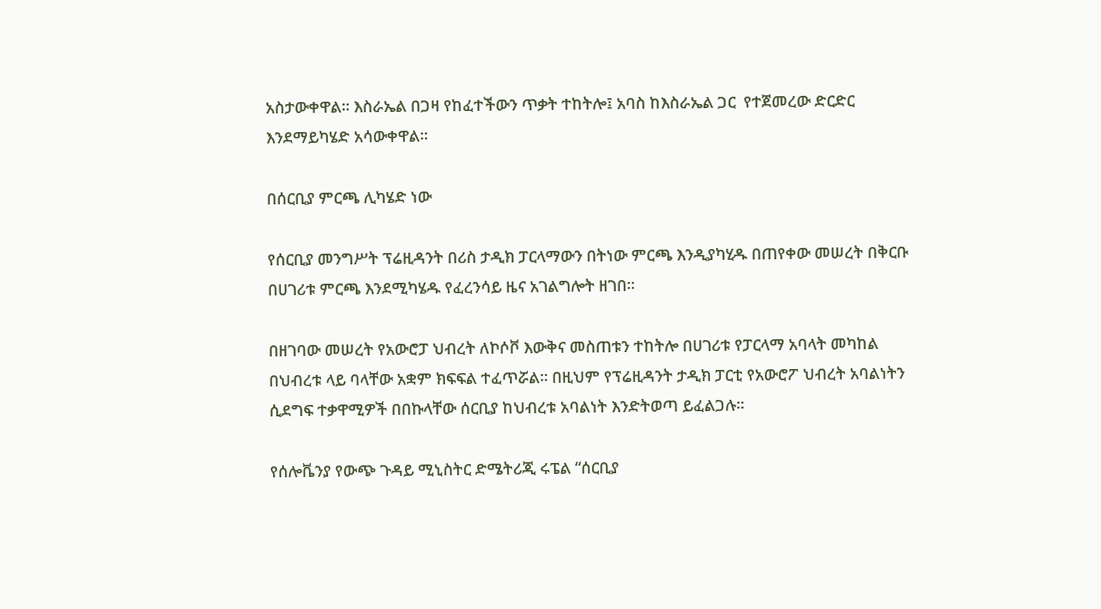አስታውቀዋል፡፡ እስራኤል በጋዛ የከፈተችውን ጥቃት ተከትሎ፤ አባስ ከእስራኤል ጋር  የተጀመረው ድርድር እንደማይካሄድ አሳውቀዋል፡፡

በሰርቢያ ምርጫ ሊካሄድ ነው

የሰርቢያ መንግሥት ፕሬዚዳንት በሪስ ታዲክ ፓርላማውን በትነው ምርጫ እንዲያካሂዱ በጠየቀው መሠረት በቅርቡ በሀገሪቱ ምርጫ እንደሚካሄዱ የፈረንሳይ ዜና አገልግሎት ዘገበ፡፡

በዘገባው መሠረት የአውሮፓ ህብረት ለኮሶቮ እውቅና መስጠቱን ተከትሎ በሀገሪቱ የፓርላማ አባላት መካከል በህብረቱ ላይ ባላቸው አቋም ክፍፍል ተፈጥሯል፡፡ በዚህም የፕሬዚዳንት ታዲክ ፓርቲ የአውሮፖ ህብረት አባልነትን ሲደግፍ ተቃዋሚዎች በበኩላቸው ሰርቢያ ከህብረቱ አባልነት እንድትወጣ ይፈልጋሉ፡፡

የሰሎቬንያ የውጭ ጉዳይ ሚኒስትር ድሜትሪጂ ሩፔል “ሰርቢያ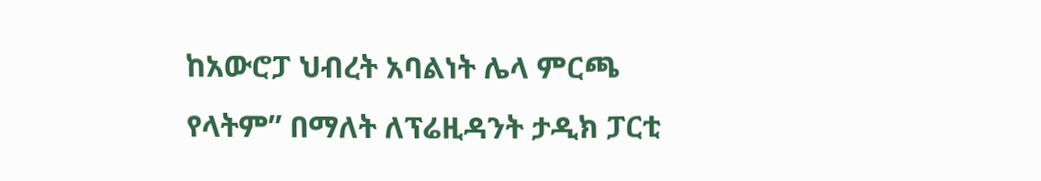ከአውሮፓ ህብረት አባልነት ሌላ ምርጫ የላትም” በማለት ለፕሬዚዳንት ታዲክ ፓርቲ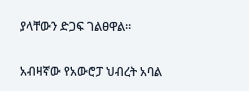ያላቸውን ድጋፍ ገልፀዋል፡፡

አብዛኛው የአውሮፓ ህብረት አባል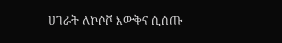ሀገራት ለኮሶቮ እውቅና ሲሰጡ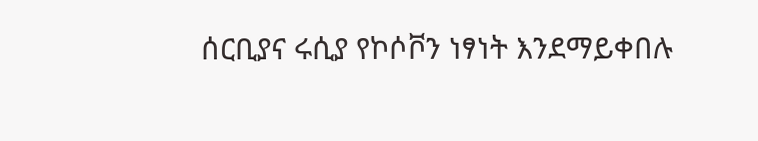ሰርቢያና ሩሲያ የኮሶቮን ነፃነት እንደማይቀበሉ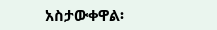አስታውቀዋል፡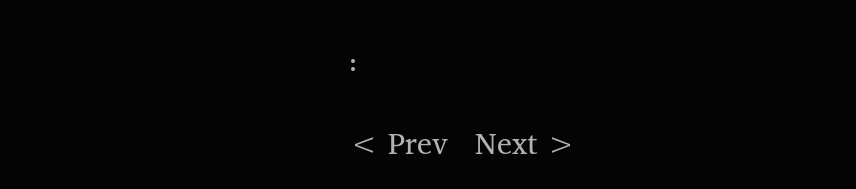፡

< Prev   Next >